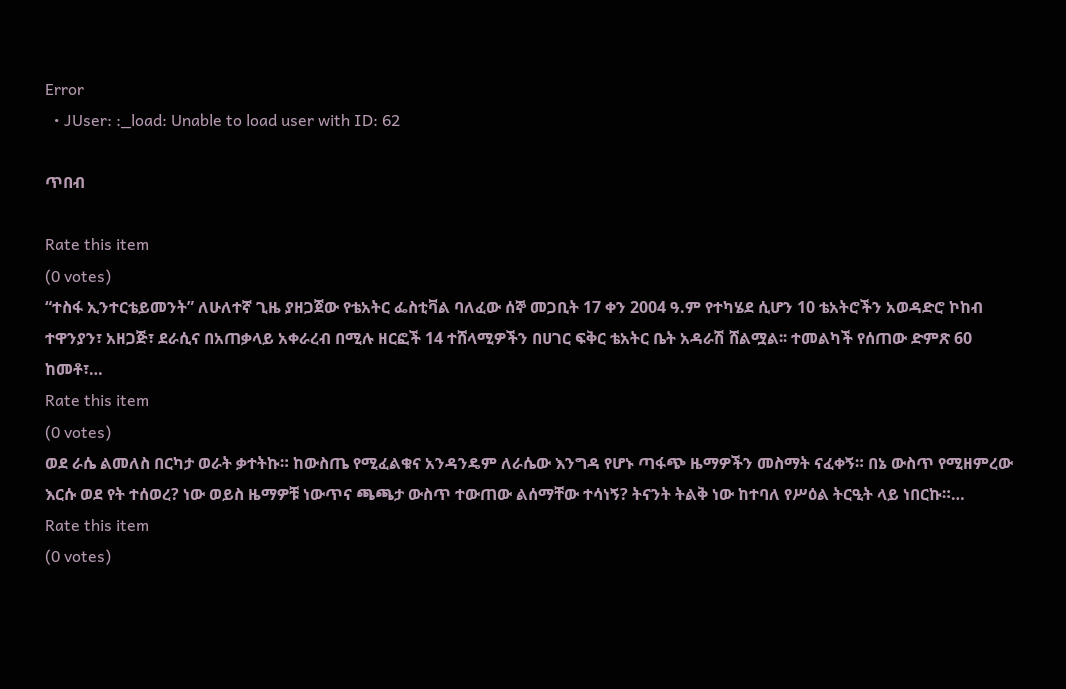Error
  • JUser: :_load: Unable to load user with ID: 62

ጥበብ

Rate this item
(0 votes)
“ተስፋ ኢንተርቴይመንት” ለሁለተኛ ጊዜ ያዘጋጀው የቴአትር ፌስቲቫል ባለፈው ሰኞ መጋቢት 17 ቀን 2004 ዓ.ም የተካሄደ ሲሆን 10 ቴአትሮችን አወዳድሮ ኮከብ ተዋንያን፣ አዘጋጅ፣ ደራሲና በአጠቃላይ አቀራረብ በሚሉ ዘርፎች 14 ተሸላሚዎችን በሀገር ፍቅር ቴአትር ቤት አዳራሽ ሸልሟል፡፡ ተመልካች የሰጠው ድምጽ 60 ከመቶ፣…
Rate this item
(0 votes)
ወደ ራሴ ልመለስ በርካታ ወራት ቃተትኩ። ከውስጤ የሚፈልቁና አንዳንዴም ለራሴው እንግዳ የሆኑ ጣፋጭ ዜማዎችን መስማት ናፈቀኝ። በኔ ውስጥ የሚዘምረው እርሱ ወደ የት ተሰወረ? ነው ወይስ ዜማዎቹ ነውጥና ጫጫታ ውስጥ ተውጠው ልሰማቸው ተሳነኝ? ትናንት ትልቅ ነው ከተባለ የሥዕል ትርዒት ላይ ነበርኩ።…
Rate this item
(0 votes)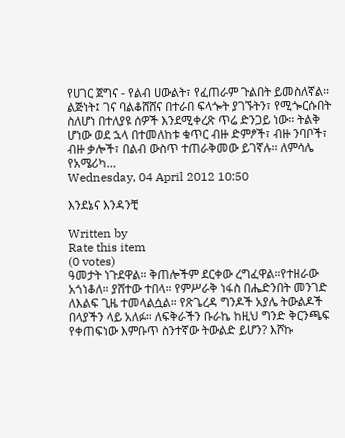የሀገር ጀግና - የልብ ሀውልት፣ የፈጠራም ጉልበት ይመስለኛል፡፡ ልጅነት፤ ገና ባልቆሸሸና በተራበ ፍላጐት ያገኙትን፣ የሚጐርሱበት ስለሆነ በተለያዩ ሰዎች እንደሚቀረጽ ጥሬ ድንጋይ ነው፡፡ ትልቅ ሆነው ወደ ኋላ በተመለከቱ ቁጥር ብዙ ድምፆች፣ ብዙ ንባቦች፣ ብዙ ቃሎች፣ በልብ ውስጥ ተጠራቅመው ይገኛሉ፡፡ ለምሳሌ የአሜሪካ…
Wednesday, 04 April 2012 10:50

እንደኔና እንዳንቺ

Written by
Rate this item
(0 votes)
ዓመታት ነጉደዋል። ቅጠሎችም ደርቀው ረግፈዋል።የተዘራው አጎነቆለ። ያሸተው ተበላ። የምሥራቅ ነፋስ በሔድንበት መንገድ ለእልፍ ጊዜ ተመላልሷል። የጽጌረዳ ግንዶች አያሌ ትውልዶች በላያችን ላይ አለፉ። ለፍቅራችን ቡራኬ ከዚህ ግንድ ቅርንጫፍ የቀጠፍነው እምቡጥ ስንተኛው ትውልድ ይሆን? እሾኩ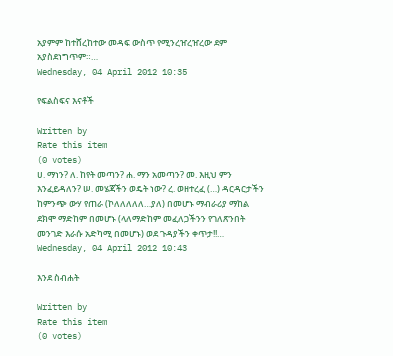አያምም ከተሸረከተው መዳፍ ውስጥ የሚንረዠረዠረው ደም አያስደነግጥም።…
Wednesday, 04 April 2012 10:35

የፍልስፍና እናቶች

Written by
Rate this item
(0 votes)
ሀ. ማነን? ለ. ከየት መጣን? ሐ. ማን አመጣን? መ. እዚህ ምን እንፈይዳለን? ሠ. መሄጃችን ወዴት ነው? ረ. ወዘተረፈ (…) ዳርዳርታችን ከምንጭ ውሃ የጠራ (ኮለለለለለ…ያለ) በመሆኑ ማብራሪያ ማከል ደክሞ ማድከም በመሆኑ (ላለማድከም መፈለጋችንን የገለጽንበት መንገድ እራሱ አድካሚ በመሆኑ) ወደ ጉዳያችን ቀጥታ!!…
Wednesday, 04 April 2012 10:43

እንደ ስብሐት

Written by
Rate this item
(0 votes)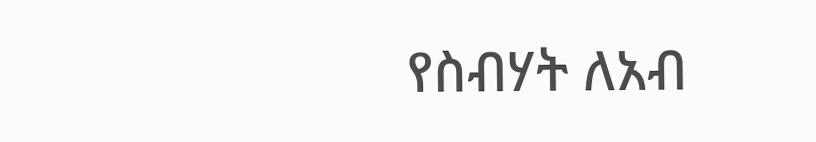የስብሃት ለአብ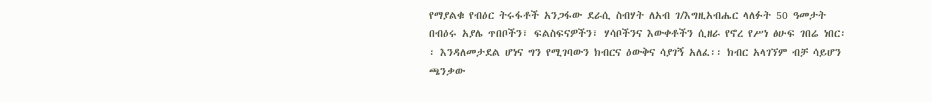የማያልቁ የብዕር ትሩፋቶች አንጋፋው ደራሲ ስብሃት ለአብ ገ/እግዚአብሔር ላለፉት 50 ዓመታት በብዕሩ አያሌ ጥበቦችን፣ ፍልስፍናዎችን፣ ሃሳቦችንና እውቀቶችን ሲዘራ የኖረ የሥነ ፅሁፍ ገበሬ ነበር፡፡ እንዳለመታደል ሆነና ግን የሚገባውን ክብርና ዕውቅና ሳያገኝ አለፈ፡፡ ክብር አላገኘም ብቻ ሳይሆን ጫንቃው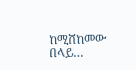ከሚሸከመው በላይ…